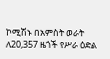ኮሚሽኑ በአምስት ወራት ለ20,357 ዜጎች የሥራ ዕድል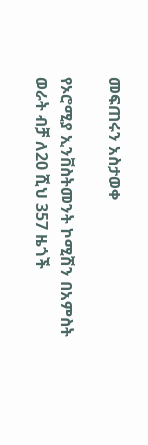መፍጠሩን አስታወቀ

የኦሮሚያ ኢንቨስትመንት ኮሚሽን በአምስት ወራት ብቻ ለ20 ሺህ 357 ዜጎች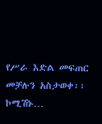የሥራ እድል መፍጠር መቻሉን አስታወቀ፡፡ ኮሚሽኑ…